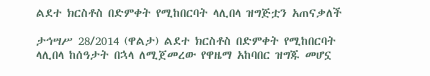ልደተ ክርስቶስ በድምቀት የሚከበርባት ላሊበላ ዝግጅቷን አጠናቃለች

ታኅሣሥ 28/2014 (ዋልታ) ልደተ ክርስቶስ በድምቀት የሚከበርባት ላሊበላ ከሰዓታት በኋላ ለሚጀመረው የዋዜማ አከባበር ዝግጁ መሆኗ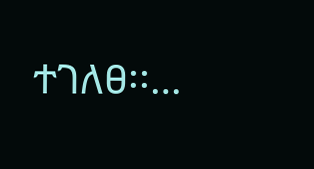ተገለፀ፡፡…